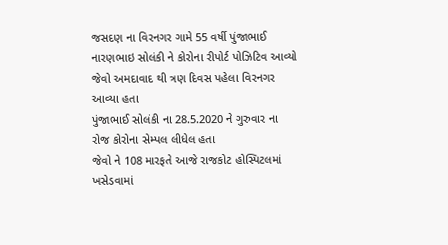જસદણ ના વિરનગર ગામે 55 વર્ષી પુંજાભાઈ નારણભાઇ સોલંકી ને કોરોના રીપોર્ટ પોઝિટિવ આવ્યો
જેવો અમદાવાદ થી ત્રણ દિવસ પહેલા વિરનગર આવ્યા હતા
પુંજાભાઈ સોલંકી ના 28.5.2020 ને ગુરુવાર ના રોજ કોરોના સેમ્પલ લીધેલ હતા
જેવો ને 108 મારફતે આજે રાજકોટ હોસ્પિટલમાં ખસેડવામાં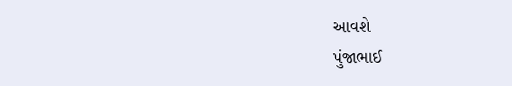આવશે
પુંજાભાઈ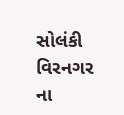સોલંકી વિરનગર ના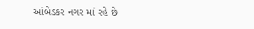આંબેડકર નગર માં રહે છે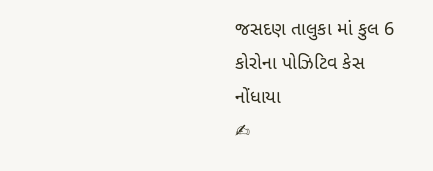જસદણ તાલુકા માં કુલ 6 કોરોના પોઝિટિવ કેસ નોંધાયા
✍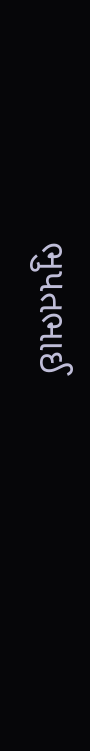ભુપતભાઈ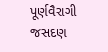પૂર્ણવૈરાગી જસદણ